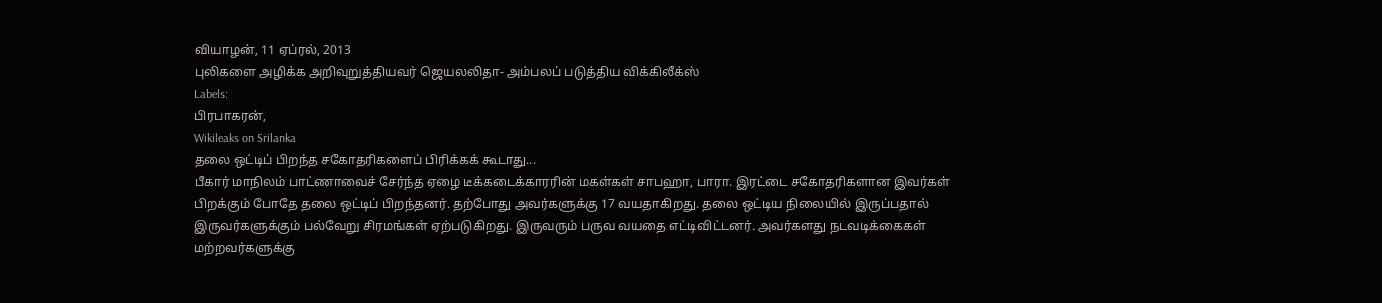வியாழன், 11 ஏப்ரல், 2013
புலிகளை அழிக்க அறிவுறுத்தியவர் ஜெயலலிதா- அம்பலப் படுத்திய விக்கிலீக்ஸ்
Labels:
பிரபாகரன்,
Wikileaks on Srilanka
தலை ஒட்டிப் பிறந்த சகோதரிகளைப் பிரிக்கக் கூடாது...
பீகார் மாநிலம் பாட்ணாவைச் சேர்ந்த ஏழை டீக்கடைக்காரரின் மகள்கள் சாபஹா, பாரா. இரட்டை சகோதரிகளான இவர்கள் பிறக்கும் போதே தலை ஒட்டிப் பிறந்தனர். தற்போது அவர்களுக்கு 17 வயதாகிறது. தலை ஒட்டிய நிலையில் இருப்பதால் இருவர்களுக்கும் பல்வேறு சிரமங்கள் ஏற்படுகிறது. இருவரும் பருவ வயதை எட்டிவிட்டனர். அவர்களது நடவடிக்கைகள் மற்றவர்களுக்கு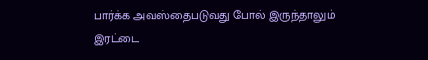பார்க்க அவஸ்தைபடுவது போல் இருந்தாலும் இரட்டை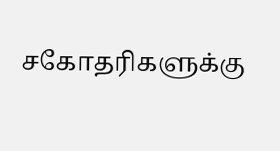சகோதரிகளுக்கு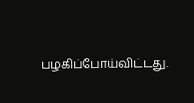பழகிப்போய்விட்டது.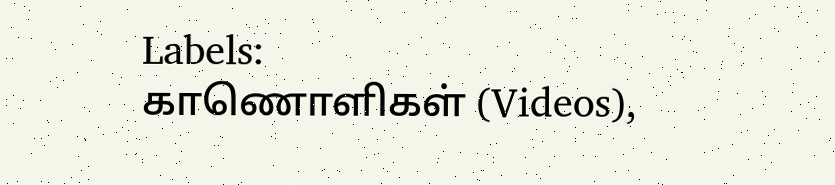Labels:
காணொளிகள் (Videos),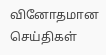வினோதமான செய்திகள்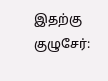இதற்கு குழுசேர்: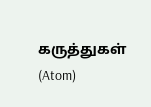கருத்துகள் (Atom)